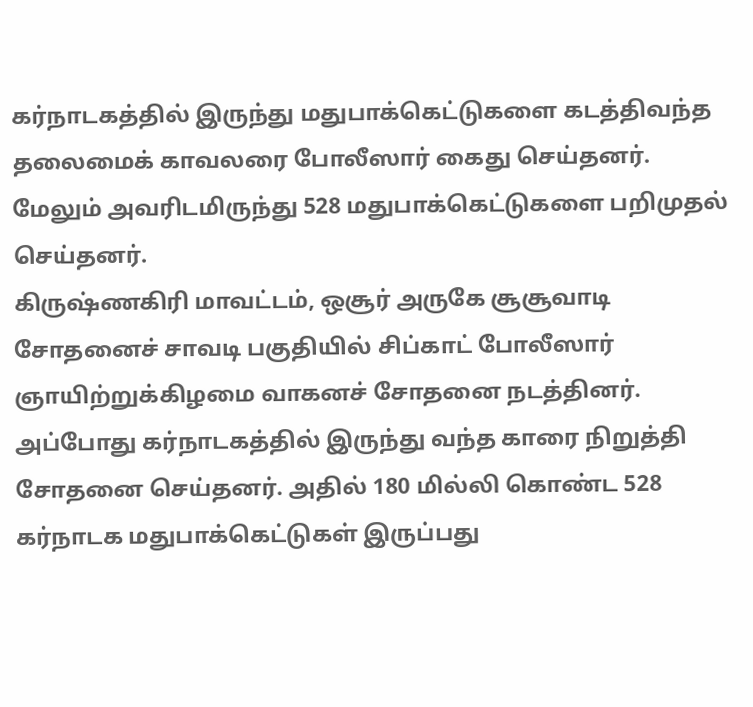கர்நாடகத்தில் இருந்து மதுபாக்கெட்டுகளை கடத்திவந்த தலைமைக் காவலரை போலீஸார் கைது செய்தனர். மேலும் அவரிடமிருந்து 528 மதுபாக்கெட்டுகளை பறிமுதல் செய்தனர்.
கிருஷ்ணகிரி மாவட்டம், ஒசூர் அருகே சூசூவாடி சோதனைச் சாவடி பகுதியில் சிப்காட் போலீஸார் ஞாயிற்றுக்கிழமை வாகனச் சோதனை நடத்தினர். அப்போது கர்நாடகத்தில் இருந்து வந்த காரை நிறுத்தி சோதனை செய்தனர். அதில் 180 மில்லி கொண்ட 528 கர்நாடக மதுபாக்கெட்டுகள் இருப்பது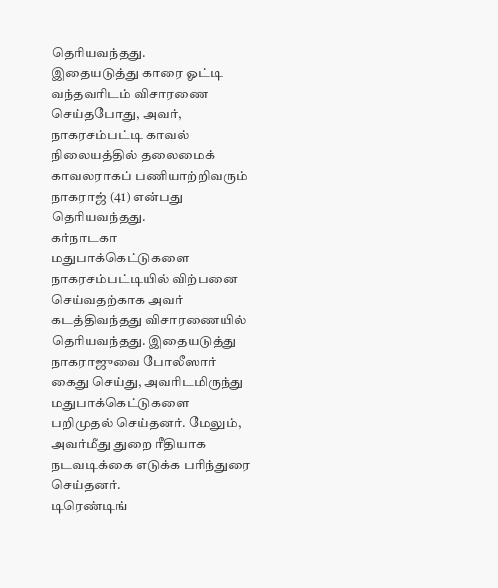தெரியவந்தது.
இதையடுத்து காரை ஓட்டி வந்தவரிடம் விசாரணை செய்தபோது, அவர், நாகரசம்பட்டி காவல் நிலையத்தில் தலைமைக் காவலராகப் பணியாற்றிவரும் நாகராஜ் (41) என்பது தெரியவந்தது.
கர்நாடகா மதுபாக்கெட்டுகளை நாகரசம்பட்டியில் விற்பனை செய்வதற்காக அவர் கடத்திவந்தது விசாரணையில் தெரியவந்தது. இதையடுத்து நாகராஜுவை போலீஸார் கைது செய்து, அவரிடமிருந்து மதுபாக்கெட்டுகளை பறிமுதல் செய்தனர். மேலும், அவர்மீது துறை ரீதியாக நடவடிக்கை எடுக்க பரிந்துரை செய்தனர்.
டிரெண்டிங்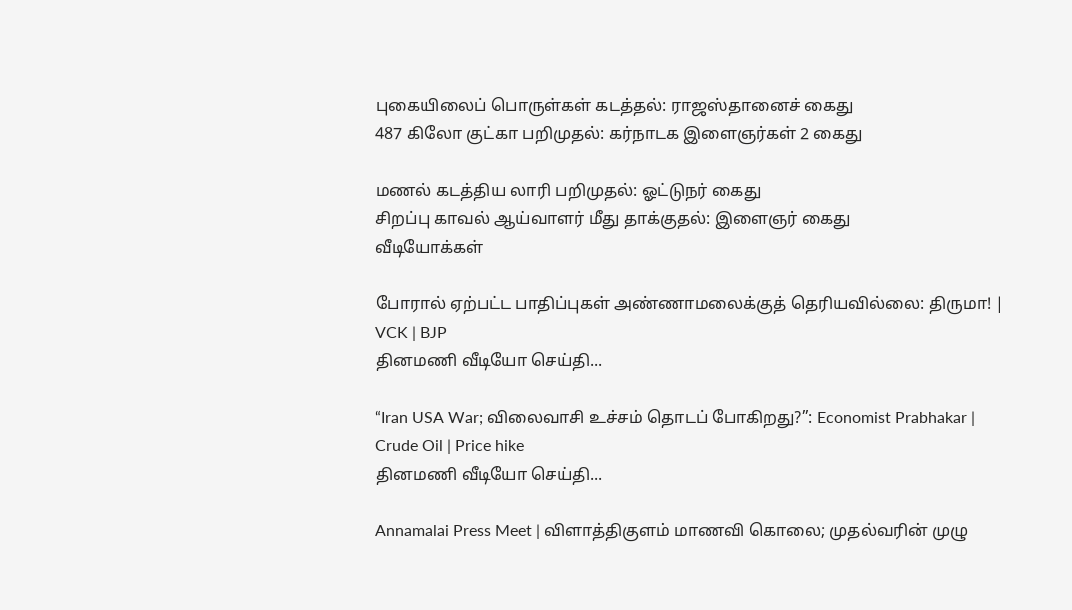புகையிலைப் பொருள்கள் கடத்தல்: ராஜஸ்தானைச் கைது
487 கிலோ குட்கா பறிமுதல்: கர்நாடக இளைஞர்கள் 2 கைது

மணல் கடத்திய லாரி பறிமுதல்: ஓட்டுநர் கைது
சிறப்பு காவல் ஆய்வாளர் மீது தாக்குதல்: இளைஞர் கைது
வீடியோக்கள்

போரால் ஏற்பட்ட பாதிப்புகள் அண்ணாமலைக்குத் தெரியவில்லை: திருமா! | VCK | BJP
தினமணி வீடியோ செய்தி...

“Iran USA War; விலைவாசி உச்சம் தொடப் போகிறது?”: Economist Prabhakar | Crude Oil | Price hike
தினமணி வீடியோ செய்தி...

Annamalai Press Meet | விளாத்திகுளம் மாணவி கொலை; முதல்வரின் முழு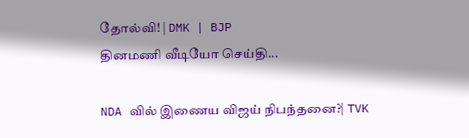தோல்வி! | DMK | BJP
தினமணி வீடியோ செய்தி...

NDA வில் இணைய விஜய் நிபந்தனை?| TVK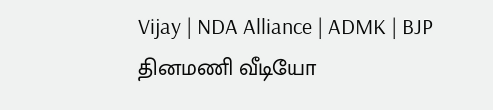Vijay | NDA Alliance | ADMK | BJP
தினமணி வீடியோ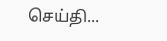செய்தி...